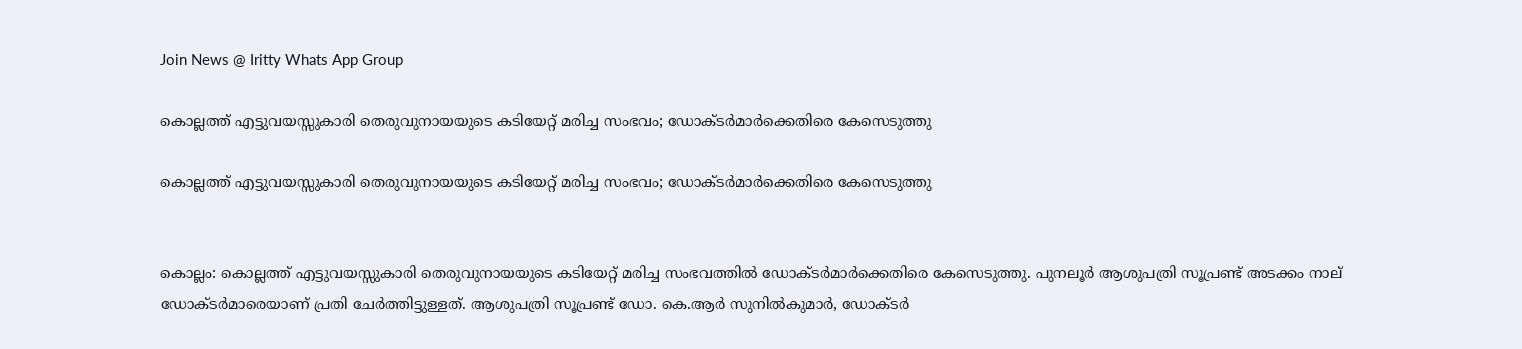Join News @ Iritty Whats App Group

കൊല്ലത്ത് എട്ടുവയസ്സുകാരി തെരുവുനായയുടെ കടിയേറ്റ് മരിച്ച സംഭവം; ഡോക്ടർമാർക്കെതിരെ കേസെടുത്തു

കൊല്ലത്ത് എട്ടുവയസ്സുകാരി തെരുവുനായയുടെ കടിയേറ്റ് മരിച്ച സംഭവം; ഡോക്ടർമാർക്കെതിരെ കേസെടുത്തു


കൊല്ലം: കൊല്ലത്ത് എട്ടുവയസ്സുകാരി തെരുവുനായയുടെ കടിയേറ്റ് മരിച്ച സംഭവത്തിൽ ഡോക്ടർമാർക്കെതിരെ കേസെടുത്തു. പുനലൂർ ആശുപത്രി സൂപ്രണ്ട് അടക്കം നാല് ഡോക്ടർമാരെയാണ് പ്രതി ചേർത്തിട്ടുള്ളത്. ആശുപത്രി സൂപ്രണ്ട് ഡോ. കെ.ആർ സുനിൽകുമാർ, ഡോക്ടർ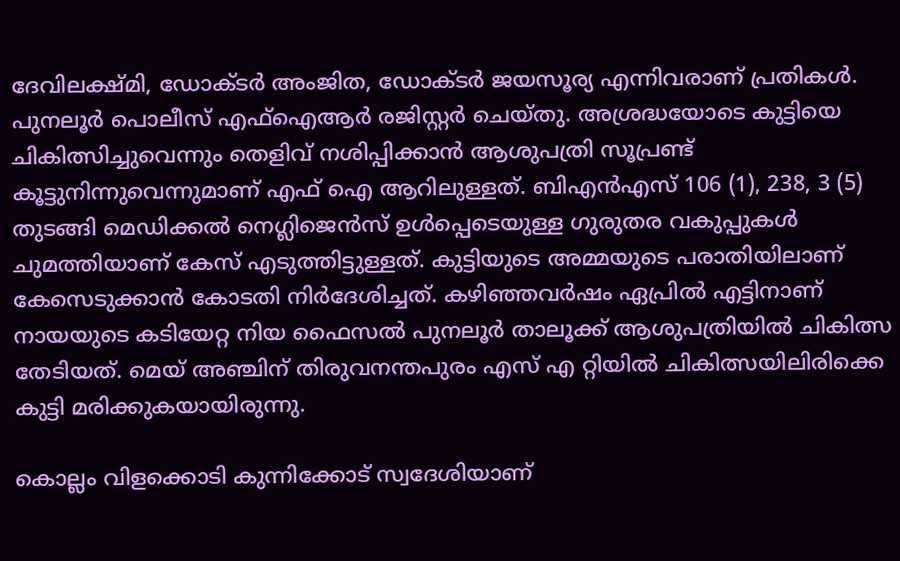ദേവിലക്ഷ്മി, ഡോക്ടർ അംജിത, ഡോക്ടർ ജയസൂര്യ എന്നിവരാണ് പ്രതികൾ. പുനലൂർ പൊലീസ് എഫ്ഐആർ രജിസ്റ്റർ ചെയ്തു. അശ്രദ്ധയോടെ കുട്ടിയെ ചികിത്സിച്ചുവെന്നും തെളിവ് നശിപ്പിക്കാൻ ആശുപത്രി സൂപ്രണ്ട് കൂട്ടുനിന്നുവെന്നുമാണ് എഫ് ഐ ആറിലുള്ളത്. ബിഎൻഎസ് 106 (1), 238, 3 (5) തുടങ്ങി മെഡിക്കൽ നെഗ്ലിജെൻസ് ഉൾപ്പെടെയുള്ള ഗുരുതര വകുപ്പുകൾ ചുമത്തിയാണ് കേസ് എടുത്തിട്ടുള്ളത്. കുട്ടിയുടെ അമ്മയുടെ പരാതിയിലാണ് കേസെടുക്കാൻ കോടതി നിർദേശിച്ചത്. കഴിഞ്ഞവർഷം ഏപ്രിൽ എട്ടിനാണ് നായയുടെ കടിയേറ്റ നിയ ഫൈസൽ പുനലൂർ താലൂക്ക് ആശുപത്രിയിൽ ചികിത്സ തേടിയത്. മെയ് അഞ്ചിന് തിരുവനന്തപുരം എസ് എ റ്റിയിൽ ചികിത്സയിലിരിക്കെ കുട്ടി മരിക്കുകയായിരുന്നു.

കൊല്ലം വിളക്കൊടി കുന്നിക്കോട് സ്വദേശിയാണ്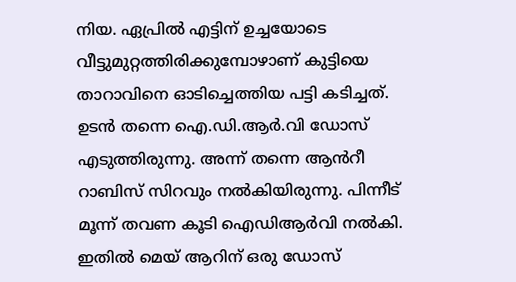നിയ. ഏപ്രിൽ എട്ടിന് ഉച്ചയോടെ വീട്ടുമുറ്റത്തിരിക്കുമ്പോഴാണ് കുട്ടിയെ താറാവിനെ ഓടിച്ചെത്തിയ പട്ടി കടിച്ചത്. ഉടൻ തന്നെ ഐ.ഡി.ആർ.വി ഡോസ് എടുത്തിരുന്നു. അന്ന് തന്നെ ആൻറീ റാബിസ് സിറവും നൽകിയിരുന്നു. പിന്നീട് മൂന്ന് തവണ കൂടി ഐഡിആർവി നൽകി. ഇതിൽ മെയ് ആറിന് ഒരു ഡോസ്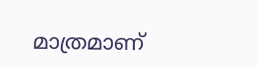മാത്രമാണ്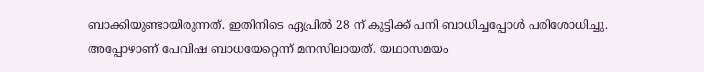ബാക്കിയുണ്ടായിരുന്നത്. ഇതിനിടെ ഏപ്രിൽ 28 ന് കുട്ടിക്ക് പനി ബാധിച്ചപ്പോൾ പരിശോധിച്ചു. അപ്പോഴാണ് പേവിഷ ബാധയേറ്റെന്ന് മനസിലായത്. യഥാസമയം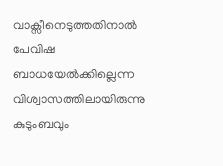വാ‌ക്സീനെടുത്തതിനാൽ പേവിഷ ബാധയേൽക്കില്ലെന്ന വിശ്വാസത്തിലായിരുന്നു കുടുംബവും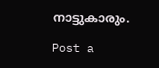നാട്ടുകാരും.

Post a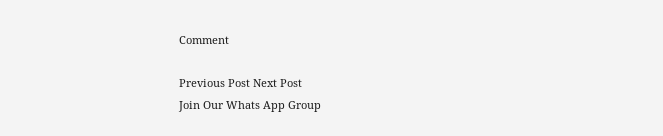Comment

Previous Post Next Post
Join Our Whats App Group